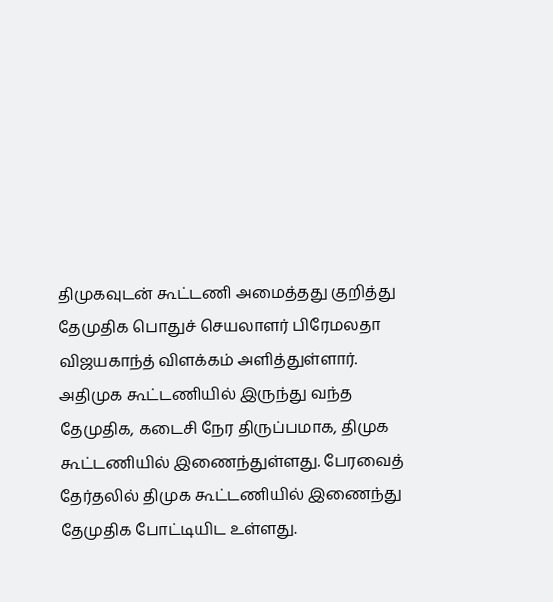திமுகவுடன் கூட்டணி அமைத்தது குறித்து தேமுதிக பொதுச் செயலாளர் பிரேமலதா விஜயகாந்த் விளக்கம் அளித்துள்ளார்.
அதிமுக கூட்டணியில் இருந்து வந்த தேமுதிக, கடைசி நேர திருப்பமாக, திமுக கூட்டணியில் இணைந்துள்ளது. பேரவைத் தேர்தலில் திமுக கூட்டணியில் இணைந்து தேமுதிக போட்டியிட உள்ளது.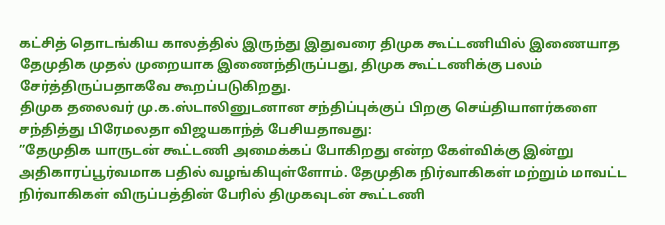கட்சித் தொடங்கிய காலத்தில் இருந்து இதுவரை திமுக கூட்டணியில் இணையாத தேமுதிக முதல் முறையாக இணைந்திருப்பது, திமுக கூட்டணிக்கு பலம் சேர்த்திருப்பதாகவே கூறப்படுகிறது.
திமுக தலைவர் மு.க.ஸ்டாலினுடனான சந்திப்புக்குப் பிறகு செய்தியாளர்களை சந்தித்து பிரேமலதா விஜயகாந்த் பேசியதாவது:
”தேமுதிக யாருடன் கூட்டணி அமைக்கப் போகிறது என்ற கேள்விக்கு இன்று அதிகாரப்பூர்வமாக பதில் வழங்கியுள்ளோம். தேமுதிக நிர்வாகிகள் மற்றும் மாவட்ட நிர்வாகிகள் விருப்பத்தின் பேரில் திமுகவுடன் கூட்டணி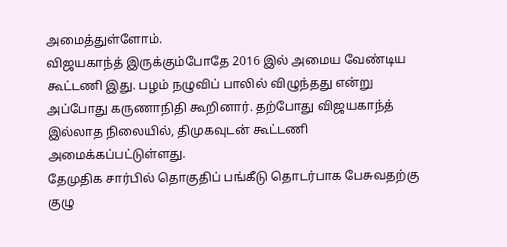அமைத்துள்ளோம்.
விஜயகாந்த் இருக்கும்போதே 2016 இல் அமைய வேண்டிய கூட்டணி இது. பழம் நழுவிப் பாலில் விழுந்தது என்று அப்போது கருணாநிதி கூறினார். தற்போது விஜயகாந்த் இல்லாத நிலையில், திமுகவுடன் கூட்டணி அமைக்கப்பட்டுள்ளது.
தேமுதிக சார்பில் தொகுதிப் பங்கீடு தொடர்பாக பேசுவதற்கு குழு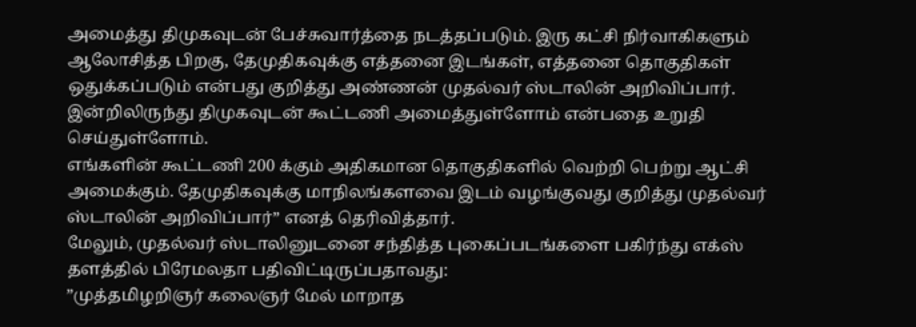அமைத்து திமுகவுடன் பேச்சுவார்த்தை நடத்தப்படும். இரு கட்சி நிர்வாகிகளும் ஆலோசித்த பிறகு, தேமுதிகவுக்கு எத்தனை இடங்கள், எத்தனை தொகுதிகள் ஒதுக்கப்படும் என்பது குறித்து அண்ணன் முதல்வர் ஸ்டாலின் அறிவிப்பார்.
இன்றிலிருந்து திமுகவுடன் கூட்டணி அமைத்துள்ளோம் என்பதை உறுதி செய்துள்ளோம்.
எங்களின் கூட்டணி 200 க்கும் அதிகமான தொகுதிகளில் வெற்றி பெற்று ஆட்சி அமைக்கும். தேமுதிகவுக்கு மாநிலங்களவை இடம் வழங்குவது குறித்து முதல்வர் ஸ்டாலின் அறிவிப்பார்” எனத் தெரிவித்தார்.
மேலும், முதல்வர் ஸ்டாலினுடனை சந்தித்த புகைப்படங்களை பகிர்ந்து எக்ஸ் தளத்தில் பிரேமலதா பதிவிட்டிருப்பதாவது:
”முத்தமிழறிஞர் கலைஞர் மேல் மாறாத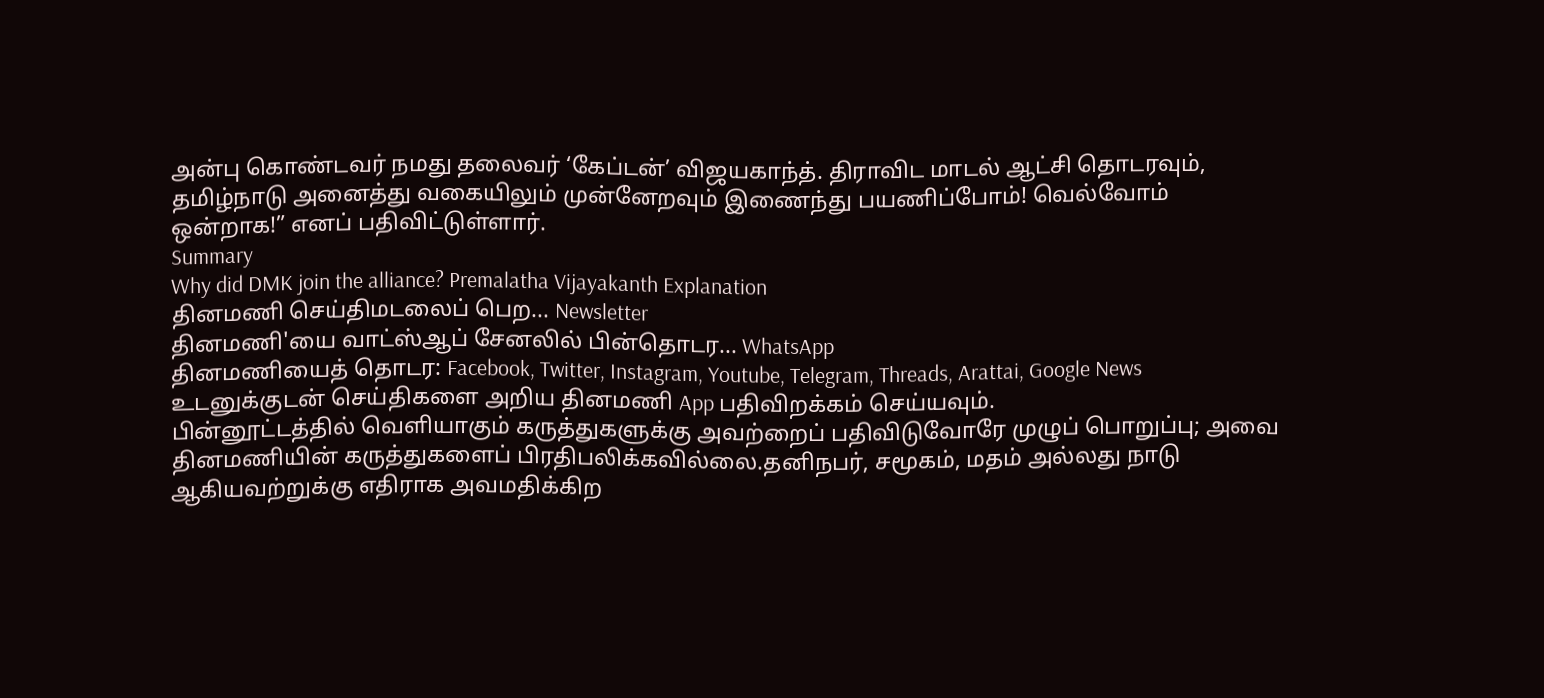அன்பு கொண்டவர் நமது தலைவர் ‘கேப்டன்’ விஜயகாந்த். திராவிட மாடல் ஆட்சி தொடரவும், தமிழ்நாடு அனைத்து வகையிலும் முன்னேறவும் இணைந்து பயணிப்போம்! வெல்வோம் ஒன்றாக!” எனப் பதிவிட்டுள்ளார்.
Summary
Why did DMK join the alliance? Premalatha Vijayakanth Explanation
தினமணி செய்திமடலைப் பெற... Newsletter
தினமணி'யை வாட்ஸ்ஆப் சேனலில் பின்தொடர... WhatsApp
தினமணியைத் தொடர: Facebook, Twitter, Instagram, Youtube, Telegram, Threads, Arattai, Google News
உடனுக்குடன் செய்திகளை அறிய தினமணி App பதிவிறக்கம் செய்யவும்.
பின்னூட்டத்தில் வெளியாகும் கருத்துகளுக்கு அவற்றைப் பதிவிடுவோரே முழுப் பொறுப்பு; அவை தினமணியின் கருத்துகளைப் பிரதிபலிக்கவில்லை.தனிநபர், சமூகம், மதம் அல்லது நாடு ஆகியவற்றுக்கு எதிராக அவமதிக்கிற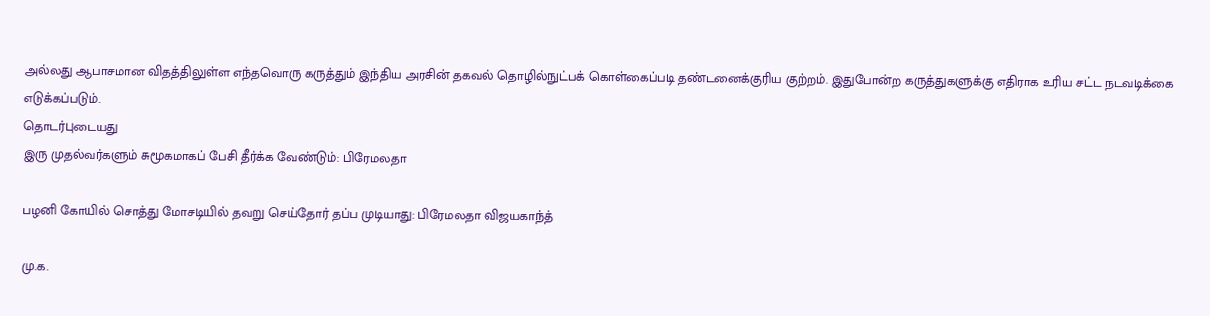அல்லது ஆபாசமான விதத்திலுள்ள எந்தவொரு கருத்தும் இந்திய அரசின் தகவல் தொழில்நுட்பக் கொள்கைப்படி தண்டனைக்குரிய குற்றம். இதுபோன்ற கருத்துகளுக்கு எதிராக உரிய சட்ட நடவடிக்கை எடுக்கப்படும்.
தொடர்புடையது
இரு முதல்வர்களும் சுமூகமாகப் பேசி தீர்க்க வேண்டும்: பிரேமலதா

பழனி கோயில் சொத்து மோசடியில் தவறு செய்தோர் தப்ப முடியாது: பிரேமலதா விஜயகாந்த்

மு.க.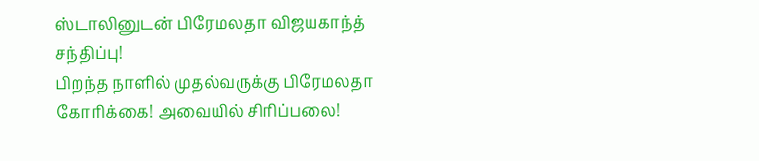ஸ்டாலினுடன் பிரேமலதா விஜயகாந்த் சந்திப்பு!
பிறந்த நாளில் முதல்வருக்கு பிரேமலதா கோரிக்கை! அவையில் சிரிப்பலை!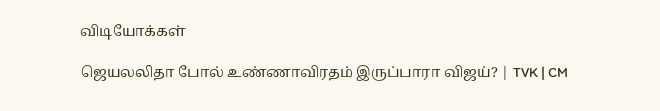விடியோக்கள்

ஜெயலலிதா போல் உண்ணாவிரதம் இருப்பாரா விஜய்? | TVK | CM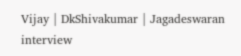Vijay | DkShivakumar | Jagadeswaran interview